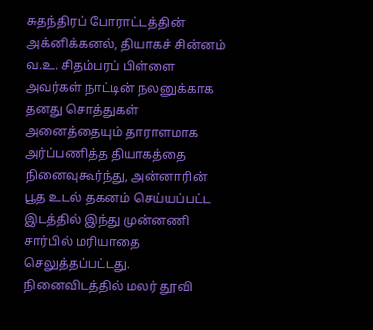சுதந்திரப் போராட்டத்தின் அக்னிக்கனல், தியாகச் சின்னம் வ.உ. சிதம்பரப் பிள்ளை அவர்கள் நாட்டின் நலனுக்காக தனது சொத்துகள் அனைத்தையும் தாராளமாக அர்ப்பணித்த தியாகத்தை நினைவுகூர்ந்து, அன்னாரின் பூத உடல் தகனம் செய்யப்பட்ட இடத்தில் இந்து முன்னணி சார்பில் மரியாதை செலுத்தப்பட்டது.
நினைவிடத்தில் மலர் தூவி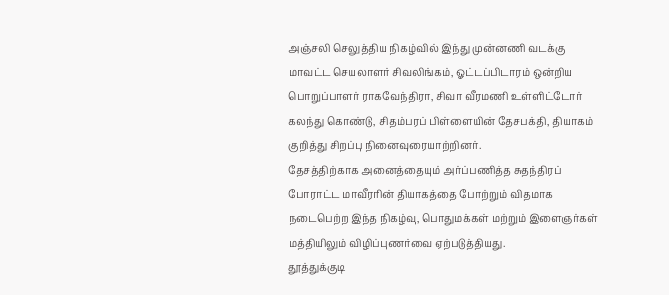அஞ்சலி செலுத்திய நிகழ்வில் இந்து முன்னணி வடக்கு மாவட்ட செயலாளர் சிவலிங்கம், ஓட்டப்பிடாரம் ஒன்றிய பொறுப்பாளர் ராகவேந்திரா, சிவா வீரமணி உள்ளிட்டோர் கலந்து கொண்டு, சிதம்பரப் பிள்ளையின் தேசபக்தி, தியாகம் குறித்து சிறப்பு நினைவுரையாற்றினர்.
தேசத்திற்காக அனைத்தையும் அர்ப்பணித்த சுதந்திரப் போராட்ட மாவீரரின் தியாகத்தை போற்றும் விதமாக நடைபெற்ற இந்த நிகழ்வு, பொதுமக்கள் மற்றும் இளைஞர்கள் மத்தியிலும் விழிப்புணர்வை ஏற்படுத்தியது.
தூத்துக்குடி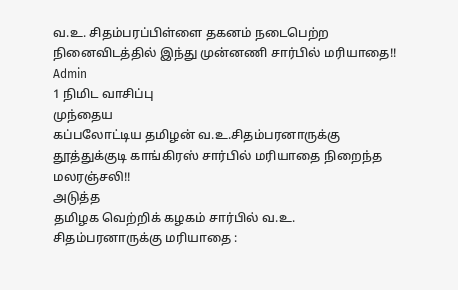வ.உ. சிதம்பரப்பிள்ளை தகனம் நடைபெற்ற நினைவிடத்தில் இந்து முன்னணி சார்பில் மரியாதை!!
Admin
1 நிமிட வாசிப்பு
முந்தைய
கப்பலோட்டிய தமிழன் வ.உ.சிதம்பரனாருக்கு தூத்துக்குடி காங்கிரஸ் சார்பில் மரியாதை நிறைந்த மலரஞ்சலி!!
அடுத்த
தமிழக வெற்றிக் கழகம் சார்பில் வ.உ. சிதம்பரனாருக்கு மரியாதை :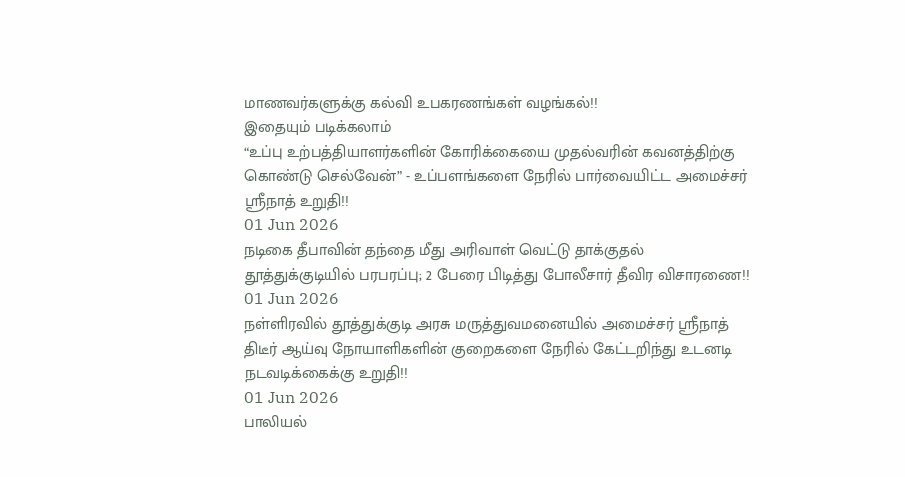மாணவர்களுக்கு கல்வி உபகரணங்கள் வழங்கல்!!
இதையும் படிக்கலாம்
“உப்பு உற்பத்தியாளர்களின் கோரிக்கையை முதல்வரின் கவனத்திற்கு கொண்டு செல்வேன்” - உப்பளங்களை நேரில் பார்வையிட்ட அமைச்சர் ஸ்ரீநாத் உறுதி!!
01 Jun 2026
நடிகை தீபாவின் தந்தை மீது அரிவாள் வெட்டு தாக்குதல் தூத்துக்குடியில் பரபரப்பு; 2 பேரை பிடித்து போலீசார் தீவிர விசாரணை!!
01 Jun 2026
நள்ளிரவில் தூத்துக்குடி அரசு மருத்துவமனையில் அமைச்சர் ஸ்ரீநாத் திடீர் ஆய்வு நோயாளிகளின் குறைகளை நேரில் கேட்டறிந்து உடனடி நடவடிக்கைக்கு உறுதி!!
01 Jun 2026
பாலியல்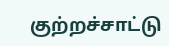குற்றச்சாட்டு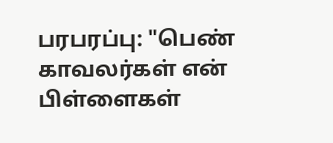பரபரப்பு: "பெண் காவலர்கள் என் பிள்ளைகள்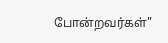போன்றவர்கள்"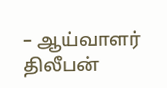– ஆய்வாளர் திலீபன்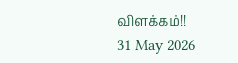விளக்கம்!!
31 May 2026